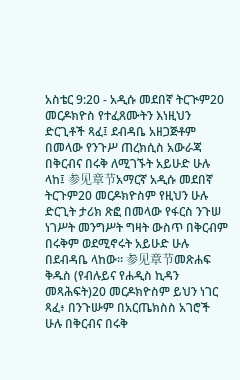አስቴር 9:20 - አዲሱ መደበኛ ትርጒም20 መርዶክዮስ የተፈጸሙትን እነዚህን ድርጊቶች ጻፈ፤ ደብዳቤ አዘጋጅቶም በመላው የንጉሥ ጠረክሲስ አውራጃ በቅርብና በሩቅ ለሚገኙት አይሁድ ሁሉ ላከ፤ 参见章节አማርኛ አዲሱ መደበኛ ትርጉም20 መርዶክዮስም የዚህን ሁሉ ድርጊት ታሪክ ጽፎ በመላው የፋርስ ንጉሠ ነገሥት መንግሥት ግዛት ውስጥ በቅርብም በሩቅም ወደሚኖሩት አይሁድ ሁሉ በደብዳቤ ላከው። 参见章节መጽሐፍ ቅዱስ (የብሉይና የሐዲስ ኪዳን መጻሕፍት)20 መርዶክዮስም ይህን ነገር ጻፈ፥ በንጉሡም በአርጤክስስ አገሮች ሁሉ በቅርብና በሩቅ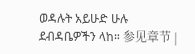ወዳሉት አይሁድ ሁሉ ደብዳቤዎችን ላከ። 参见章节 |